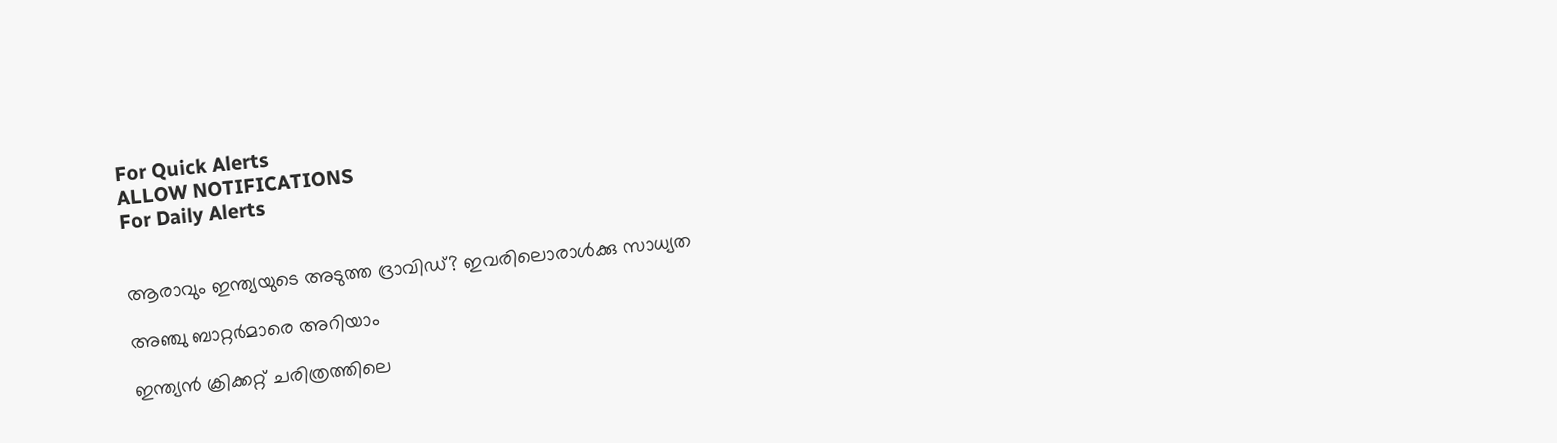For Quick Alerts
ALLOW NOTIFICATIONS
For Daily Alerts


ആരാവും ഇന്ത്യയുടെ അടുത്ത ദ്രാവിഡ്? ഇവരിലൊരാള്‍ക്കു സാധ്യത

അഞ്ചു ബാറ്റര്‍മാരെ അറിയാം

ഇന്ത്യന്‍ ക്രിക്കറ്റ് ചരിത്രത്തിലെ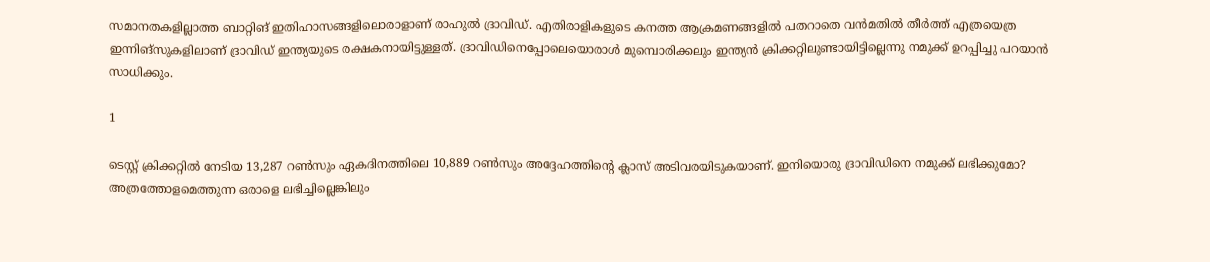സമാനതകളില്ലാത്ത ബാറ്റിങ് ഇതിഹാസങ്ങളിലൊരാളാണ് രാഹുല്‍ ദ്രാവിഡ്. എതിരാളികളുടെ കനത്ത ആക്രമണങ്ങളില്‍ പതറാതെ വന്‍മതില്‍ തീര്‍ത്ത് എത്രയെത്ര ഇന്നിങ്‌സുകളിലാണ് ദ്രാവിഡ് ഇന്ത്യയുടെ രക്ഷകനായിട്ടുള്ളത്. ദ്രാവിഡിനെപ്പോലെയൊരാള്‍ മുമ്പൊരിക്കലും ഇന്ത്യന്‍ ക്രിക്കറ്റിലുണ്ടായിട്ടില്ലെന്നു നമുക്ക് ഉറപ്പിച്ചു പറയാന്‍ സാധിക്കും.

1

ടെസ്റ്റ് ക്രിക്കറ്റില്‍ നേടിയ 13,287 റണ്‍സും ഏകദിനത്തിലെ 10,889 റണ്‍സും അദ്ദേഹത്തിന്റെ ക്ലാസ് അടിവരയിടുകയാണ്. ഇനിയൊരു ദ്രാവിഡിനെ നമുക്ക് ലഭിക്കുമോ? അത്രത്തോളമെത്തുന്ന ഒരാളെ ലഭിച്ചില്ലെങ്കിലും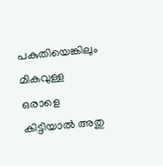പകുതിയെങ്കിലും മികവുള്ള ഒരാളെ കിട്ടിയാല്‍ അതു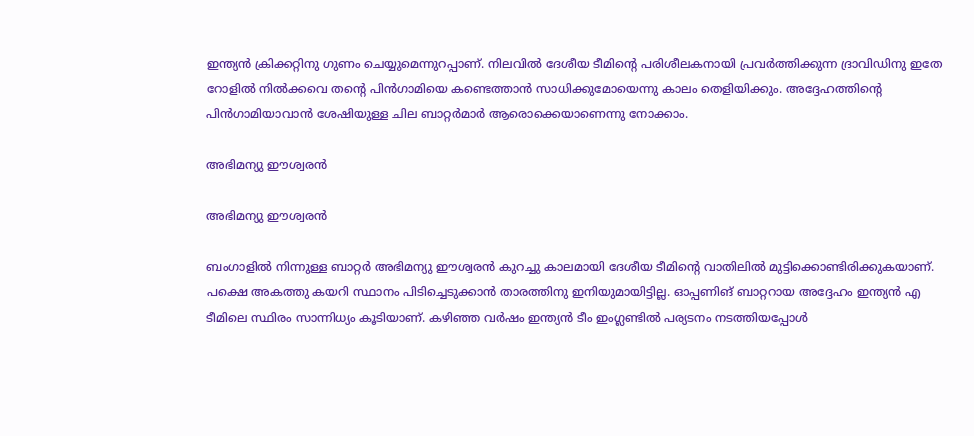ഇന്ത്യന്‍ ക്രിക്കറ്റിനു ഗുണം ചെയ്യുമെന്നുറപ്പാണ്. നിലവില്‍ ദേശീയ ടീമിന്റെ പരിശീലകനായി പ്രവര്‍ത്തിക്കുന്ന ദ്രാവിഡിനു ഇതേ റോളില്‍ നില്‍ക്കവെ തന്റെ പിന്‍ഗാമിയെ കണ്ടെത്താന്‍ സാധിക്കുമോയെന്നു കാലം തെളിയിക്കും. അദ്ദേഹത്തിന്റെ പിന്‍ഗാമിയാവാന്‍ ശേഷിയുള്ള ചില ബാറ്റര്‍മാര്‍ ആരൊക്കെയാണെന്നു നോക്കാം.

അഭിമന്യു ഈശ്വരന്‍

അഭിമന്യു ഈശ്വരന്‍

ബംഗാളില്‍ നിന്നുള്ള ബാറ്റര്‍ അഭിമന്യു ഈശ്വരന്‍ കുറച്ചു കാലമായി ദേശീയ ടീമിന്റെ വാതിലില്‍ മുട്ടിക്കൊണ്ടിരിക്കുകയാണ്. പക്ഷെ അകത്തു കയറി സ്ഥാനം പിടിച്ചെടുക്കാന്‍ താരത്തിനു ഇനിയുമായിട്ടില്ല. ഓപ്പണിങ് ബാറ്ററായ അദ്ദേഹം ഇന്ത്യന്‍ എ ടീമിലെ സ്ഥിരം സാന്നിധ്യം കൂടിയാണ്. കഴിഞ്ഞ വര്‍ഷം ഇന്ത്യന്‍ ടീം ഇംഗ്ലണ്ടില്‍ പര്യടനം നടത്തിയപ്പോള്‍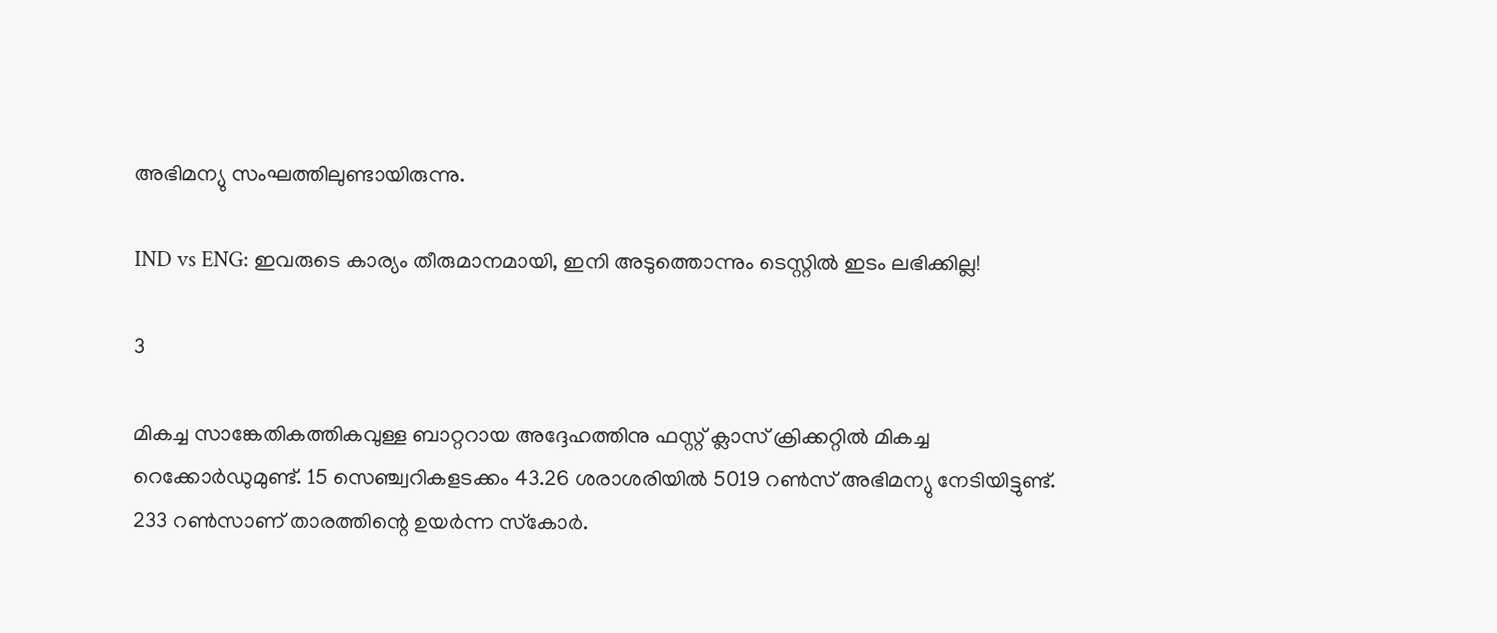അഭിമന്യു സംഘത്തിലുണ്ടായിരുന്നു.

IND vs ENG: ഇവരുടെ കാര്യം തീരുമാനമായി, ഇനി അടുത്തൊന്നും ടെസ്റ്റില്‍ ഇടം ലഭിക്കില്ല!

3

മികച്ച സാങ്കേതികത്തികവുള്ള ബാറ്ററായ അദ്ദേഹത്തിനു ഫസ്റ്റ് ക്ലാസ് ക്രിക്കറ്റില്‍ മികച്ച റെക്കോര്‍ഡുമുണ്ട്. 15 സെഞ്ച്വറികളടക്കം 43.26 ശരാശരിയില്‍ 5019 റണ്‍സ് അഭിമന്യു നേടിയിട്ടുണ്ട്. 233 റണ്‍സാണ് താരത്തിന്റെ ഉയര്‍ന്ന സ്‌കോര്‍.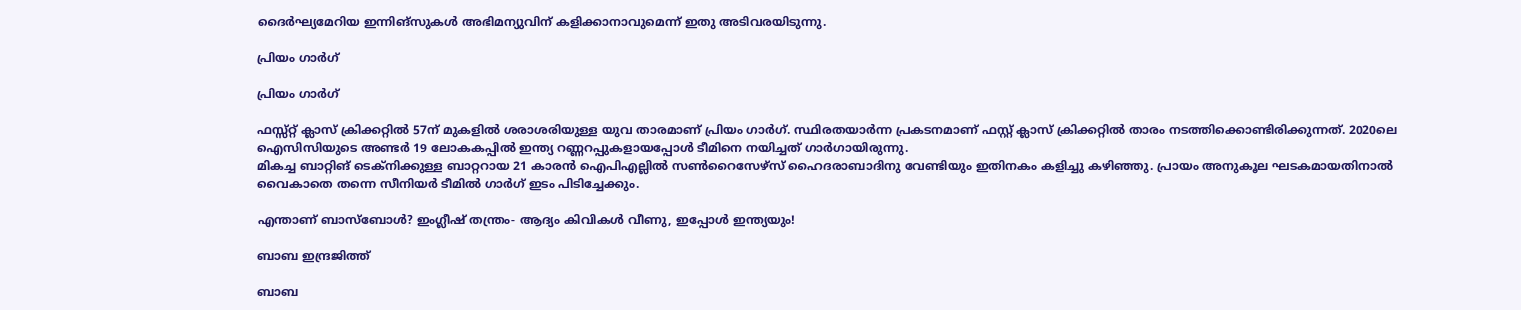ദൈര്‍ഘ്യമേറിയ ഇന്നിങ്‌സുകള്‍ അഭിമന്യുവിന് കളിക്കാനാവുമെന്ന് ഇതു അടിവരയിടുന്നു.

പ്രിയം ഗാര്‍ഗ്

പ്രിയം ഗാര്‍ഗ്

ഫസ്സ്റ്റ് ക്ലാസ് ക്രിക്കറ്റില്‍ 57ന് മുകളില്‍ ശരാശരിയുള്ള യുവ താരമാണ് പ്രിയം ഗാര്‍ഗ്. സ്ഥിരതയാര്‍ന്ന പ്രകടനമാണ് ഫസ്റ്റ് ക്ലാസ് ക്രിക്കറ്റില്‍ താരം നടത്തിക്കൊണ്ടിരിക്കുന്നത്. 2020ലെ ഐസിസിയുടെ അണ്ടര്‍ 19 ലോകകപ്പില്‍ ഇന്ത്യ റണ്ണറപ്പുകളായപ്പോള്‍ ടീമിനെ നയിച്ചത് ഗാര്‍ഗായിരുന്നു.
മികച്ച ബാറ്റിങ് ടെക്‌നിക്കുള്ള ബാറ്ററായ 21 കാരന്‍ ഐപിഎല്ലില്‍ സണ്‍റൈസേഴ്‌സ് ഹൈദരാബാദിനു വേണ്ടിയും ഇതിനകം കളിച്ചു കഴിഞ്ഞു. പ്രായം അനുകൂല ഘടകമായതിനാല്‍ വൈകാതെ തന്നെ സീനിയര്‍ ടീമില്‍ ഗാര്‍ഗ് ഇടം പിടിച്ചേക്കും.

എന്താണ് ബാസ്‌ബോള്‍? ഇംഗ്ലീഷ് തന്ത്രം- ആദ്യം കിവികള്‍ വീണു, ഇപ്പോള്‍ ഇന്ത്യയും!

ബാബ ഇന്ദ്രജിത്ത്

ബാബ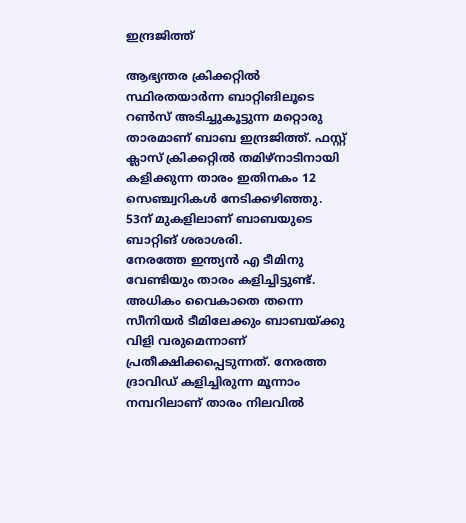ഇന്ദ്രജിത്ത്

ആഭ്യന്തര ക്രിക്കറ്റില്‍ സ്ഥിരതയാര്‍ന്ന ബാറ്റിങിലൂടെ റണ്‍സ് അടിച്ചുകൂട്ടുന്ന മറ്റൊരു താരമാണ് ബാബ ഇന്ദ്രജിത്ത്. ഫസ്റ്റ് ക്ലാസ് ക്രിക്കറ്റില്‍ തമിഴ്‌നാടിനായി കളിക്കുന്ന താരം ഇതിനകം 12 സെഞ്ച്വറികള്‍ നേടിക്കഴിഞ്ഞു. 53ന് മുകളിലാണ് ബാബയുടെ ബാറ്റിങ് ശരാശരി.
നേരത്തേ ഇന്ത്യന്‍ എ ടീമിനു വേണ്ടിയും താരം കളിച്ചിട്ടുണ്ട്. അധികം വൈകാതെ തന്നെ സീനിയര്‍ ടീമിലേക്കും ബാബയ്ക്കു വിളി വരുമെന്നാണ് പ്രതീക്ഷിക്കപ്പെടുന്നത്. നേരത്ത ദ്രാവിഡ് കളിച്ചിരുന്ന മൂന്നാം നമ്പറിലാണ് താരം നിലവില്‍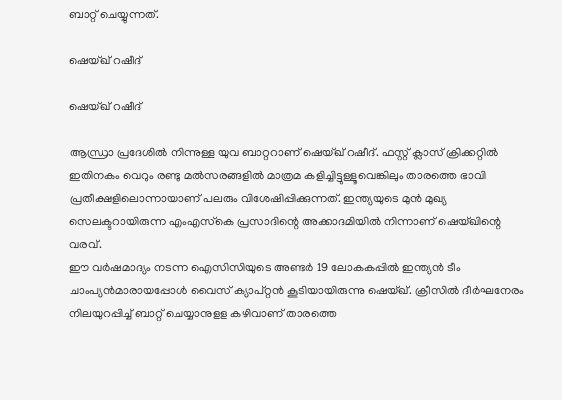ബാറ്റ് ചെയ്യുന്നത്.

ഷെയ്ഖ് റഷീദ്

ഷെയ്ഖ് റഷീദ്

ആന്ധ്രാ പ്രദേശില്‍ നിന്നുള്ള യുവ ബാറ്ററാണ് ഷെയ്ഖ് റഷീദ്. ഫസ്റ്റ് ക്ലാസ് ക്രിക്കറ്റില്‍ ഇതിനകം വെറും രണ്ടു മല്‍സരങ്ങളില്‍ മാത്രമ കളിച്ചിട്ടുള്ളൂവെങ്കിലും താരത്തെ ഭാവി പ്രതീക്ഷളിലൊന്നായാണ് പലരും വിശേഷിപ്പിക്കുന്നത്. ഇന്ത്യയുടെ മുന്‍ മുഖ്യ സെലക്ടറായിരുന്ന എംഎസ്‌കെ പ്രസാദിന്റെ അക്കാദമിയില്‍ നിന്നാണ് ഷെയ്ഖിന്റെ വരവ്.
ഈ വര്‍ഷമാദ്യം നടന്ന ഐസിസിയുടെ അണ്ടര്‍ 19 ലോകകപ്പില്‍ ഇന്ത്യന്‍ ടീം ചാംപ്യന്‍മാരായപ്പോള്‍ വൈസ് ക്യാപ്റ്റന്‍ കൂടിയായിരുന്നു ഷെയ്ഖ്. ക്രീസില്‍ ദീര്‍ഘനേരം നിലയുറപ്പിച്ച് ബാറ്റ് ചെയ്യാനുളള കഴിവാണ് താരത്തെ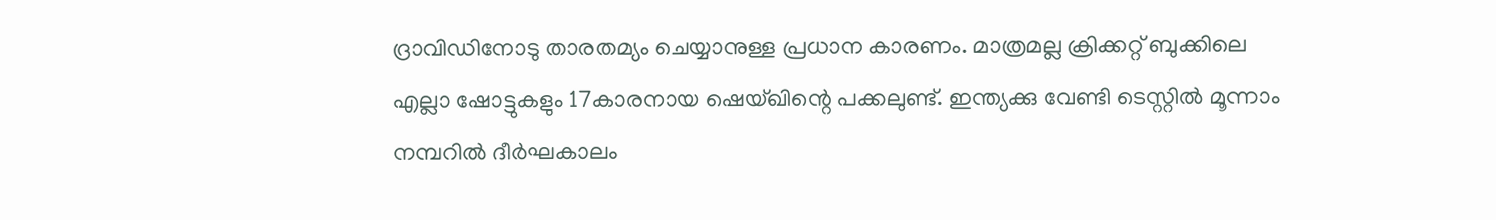ദ്രാവിഡിനോടു താരതമ്യം ചെയ്യാനുള്ള പ്രധാന കാരണം. മാത്രമല്ല ക്രിക്കറ്റ് ബുക്കിലെ എല്ലാ ഷോട്ടുകളും 17കാരനായ ഷെയ്ഖിന്റെ പക്കലുണ്ട്. ഇന്ത്യക്കു വേണ്ടി ടെസ്റ്റില്‍ മൂന്നാം നമ്പറില്‍ ദീര്‍ഘകാലം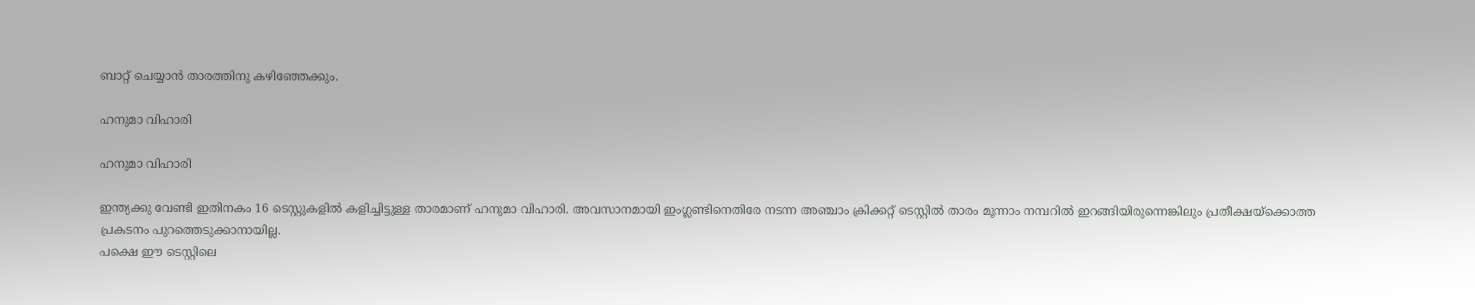ബാറ്റ് ചെയ്യാന്‍ താരത്തിനു കഴിഞ്ഞേക്കും.

ഹനുമാ വിഹാരി

ഹനുമാ വിഹാരി

ഇന്ത്യക്കു വേണ്ടി ഇതിനകം 16 ടെസ്റ്റുകളില്‍ കളിച്ചിട്ടുള്ള താരമാണ് ഹനുമാ വിഹാരി. അവസാനമായി ഇംഗ്ലണ്ടിനെതിരേ നടന്ന അഞ്ചാം ക്രിക്കറ്റ് ടെസ്റ്റില്‍ താരം മൂന്നാം നമ്പറില്‍ ഇറങ്ങിയിരുന്നെങ്കിലും പ്രതീക്ഷയ്‌ക്കൊത്ത പ്രകടനം പുറത്തെടുക്കാനായില്ല.
പക്ഷെ ഈ ടെസ്റ്റിലെ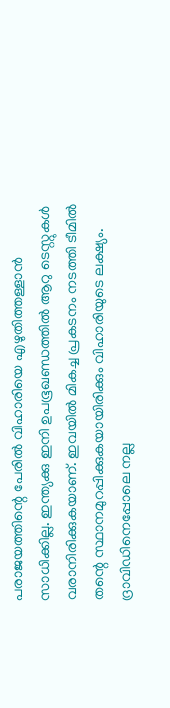പരാജയത്തിന്റെ പേരില്‍ വിഹാരിയെ എഴുതിത്തള്ളാന്‍ സാധിക്കില്ല. ഇന്ത്യക്കു ഇനി ഉപഭൂഖണ്ഡത്തില്‍ ആറു ടെസ്റ്റുകള്‍ വരാനിരിക്കുകയാണ്. ഇവയില്‍ മികച്ച പ്രകടനം നടത്തി ടീമില്‍ തന്റെ സ്ഥാനമുറപ്പിക്കുകയായിരിക്കും വിഹാരിയുടെ ലക്ഷ്യം. ദ്രാവിഡിനെപ്പോലെ നല്ല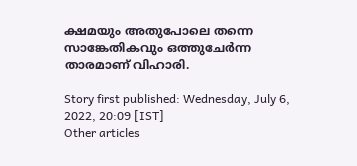ക്ഷമയും അതുപോലെ തന്നെ സാങ്കേതികവും ഒത്തുചേര്‍ന്ന താരമാണ് വിഹാരി.

Story first published: Wednesday, July 6, 2022, 20:09 [IST]
Other articles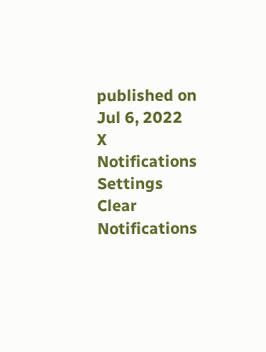published on Jul 6, 2022
X
Notifications
Settings
Clear Notifications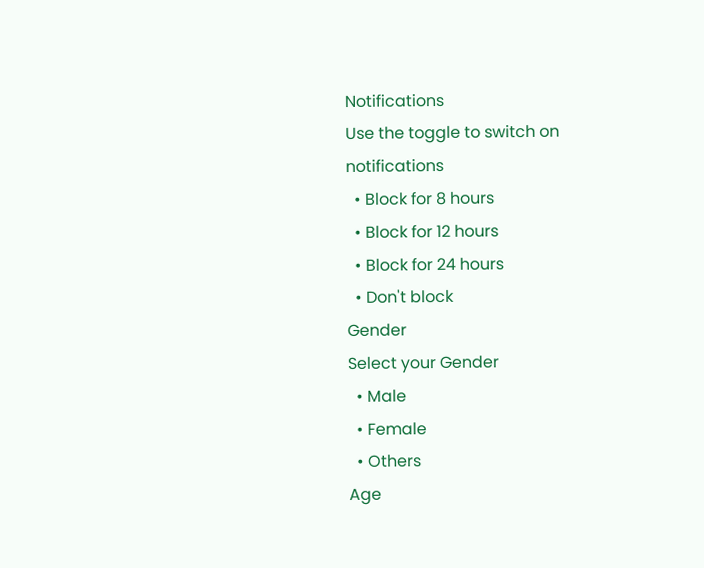Notifications
Use the toggle to switch on notifications
  • Block for 8 hours
  • Block for 12 hours
  • Block for 24 hours
  • Don't block
Gender
Select your Gender
  • Male
  • Female
  • Others
Age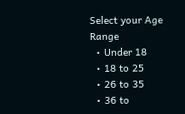Select your Age Range
  • Under 18
  • 18 to 25
  • 26 to 35
  • 36 to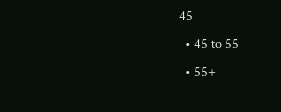45
  • 45 to 55
  • 55+